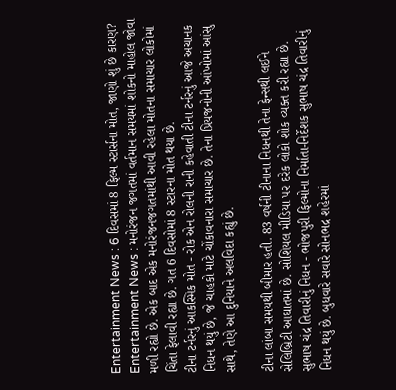Entertainment News : 6 દિવસમાં 8 ફિલ્મ સ્ટાર્સના મોત, જાણો શું છે કારણ?
Entertainment News : મનોરંજન જગતમાં વર્તમાન સમયમાં શોકનો માહોલ જોવા મળી રહ્યો છે. એક બાદ એક મનોરંજનજગતમાંથી આવી રહેલા મોતના સમાચાર લોકોમાં ચિંતા ફેલાવી રહ્યા છે. ગત 6 દિવસોમાં 8 સ્ટારના મોત થયા છે.
ટીના ટર્નરનું આકસ્મિક મોત - રોક એન રોલની રાની કહેવાતી ટીના ટર્નરનું આજે અચાનક નિધન થયું છે, જે ચાહકો માટે ચોંકાવનારા સમાચાર છે. તેના પ્રિયજનોની આંખોમાં આંસુ સાથે, તેણે આ દુનિયાને અલવિદા કહ્યું છે.

ટીના લાંબા સમયથી બીમાર હતી. 83 વર્ષની ટીનાના નિધનથી તેના ફેન્સથી લઈને સેલિબ્રિટી આઘાતમાં છે. સોશિયલ મીડિયા પર દરેક લોકો શોક વ્યક્ત કરી રહ્યા છે.
સુભાષ ચંદ્ર તિવારીનું નિધન - ભોજપુરી ફિલ્મોના નિર્માતા-નિર્દેશક સુભાષ ચંદ્ર તિવારીનું નિધન થયું છે. બુધવારે સવારે સોનભદ્ર શહેરમાં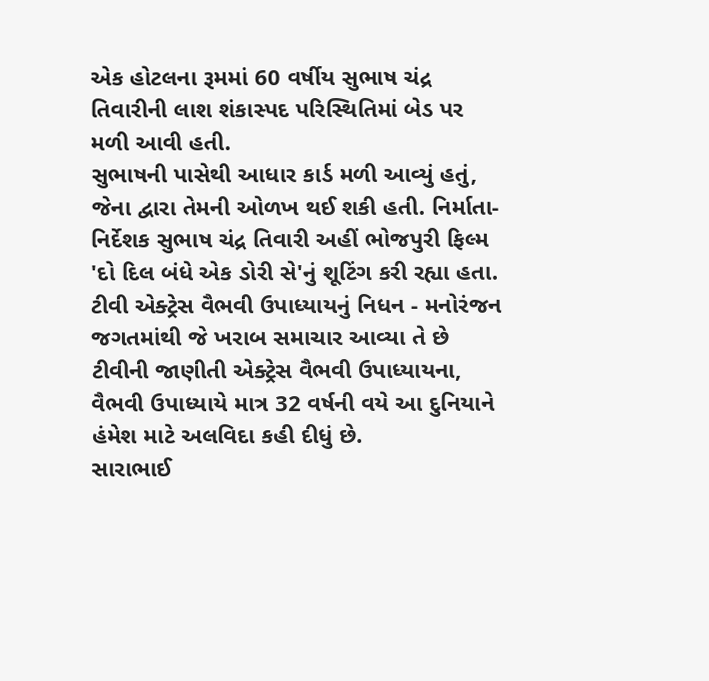એક હોટલના રૂમમાં 60 વર્ષીય સુભાષ ચંદ્ર તિવારીની લાશ શંકાસ્પદ પરિસ્થિતિમાં બેડ પર મળી આવી હતી.
સુભાષની પાસેથી આધાર કાર્ડ મળી આવ્યું હતું, જેના દ્વારા તેમની ઓળખ થઈ શકી હતી. નિર્માતા-નિર્દેશક સુભાષ ચંદ્ર તિવારી અહીં ભોજપુરી ફિલ્મ 'દો દિલ બંધે એક ડોરી સે'નું શૂટિંગ કરી રહ્યા હતા.
ટીવી એક્ટ્રેસ વૈભવી ઉપાધ્યાયનું નિધન - મનોરંજન જગતમાંથી જે ખરાબ સમાચાર આવ્યા તે છે ટીવીની જાણીતી એક્ટ્રેસ વૈભવી ઉપાધ્યાયના, વૈભવી ઉપાધ્યાયે માત્ર 32 વર્ષની વયે આ દુનિયાને હંમેશ માટે અલવિદા કહી દીધું છે.
સારાભાઈ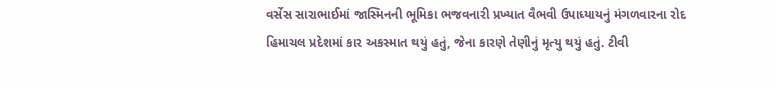વર્સેસ સારાભાઈમાં જાસ્મિનની ભૂમિકા ભજવનારી પ્રખ્યાત વૈભવી ઉપાધ્યાયનું મંગળવારના રોદ હિમાચલ પ્રદેશમાં કાર અકસ્માત થયું હતું, જેના કારણે તેણીનું મૃત્યુ થયું હતું. ટીવી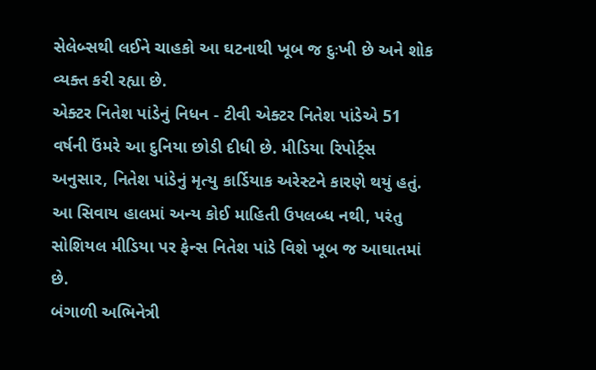સેલેબ્સથી લઈને ચાહકો આ ઘટનાથી ખૂબ જ દુઃખી છે અને શોક વ્યક્ત કરી રહ્યા છે.
એક્ટર નિતેશ પાંડેનું નિધન - ટીવી એક્ટર નિતેશ પાંડેએ 51 વર્ષની ઉંમરે આ દુનિયા છોડી દીધી છે. મીડિયા રિપોર્ટ્સ અનુસાર, નિતેશ પાંડેનું મૃત્યુ કાર્ડિયાક અરેસ્ટને કારણે થયું હતું. આ સિવાય હાલમાં અન્ય કોઈ માહિતી ઉપલબ્ધ નથી, પરંતુ સોશિયલ મીડિયા પર ફેન્સ નિતેશ પાંડે વિશે ખૂબ જ આઘાતમાં છે.
બંગાળી અભિનેત્રી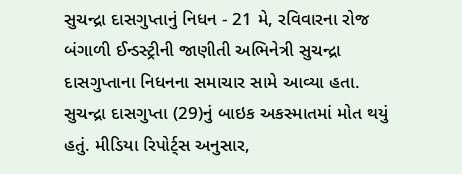સુચન્દ્રા દાસગુપ્તાનું નિધન - 21 મે, રવિવારના રોજ બંગાળી ઈન્ડસ્ટ્રીની જાણીતી અભિનેત્રી સુચન્દ્રા દાસગુપ્તાના નિધનના સમાચાર સામે આવ્યા હતા.
સુચન્દ્રા દાસગુપ્તા (29)નું બાઇક અકસ્માતમાં મોત થયું હતું. મીડિયા રિપોર્ટ્સ અનુસાર,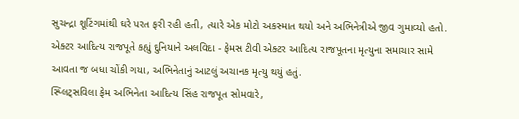સુચન્દ્રા શૂટિંગમાંથી ઘરે પરત ફરી રહી હતી, ત્યારે એક મોટો અકસ્માત થયો અને અભિનેત્રીએ જીવ ગુમાવ્યો હતો.
એક્ટર આદિત્ય રાજપૂતે કહ્યું દુનિયાને અલવિદા - ફેમસ ટીવી એક્ટર આદિત્ય રાજપૂતના મૃત્યુના સમાચાર સામે આવતા જ બધા ચોંકી ગયા, અભિનેતાનું આટલું અચાનક મૃત્યુ થયું હતું.
સ્પ્લિટ્સવિલા ફેમ અભિનેતા આદિત્ય સિંહ રાજપૂત સોમવારે,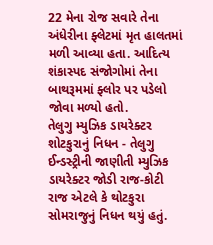22 મેના રોજ સવારે તેના અંધેરીના ફ્લેટમાં મૃત હાલતમાં મળી આવ્યા હતા. આદિત્ય શંકાસ્પદ સંજોગોમાં તેના બાથરૂમમાં ફ્લોર પર પડેલો જોવા મળ્યો હતો.
તેલુગુ મ્યુઝિક ડાયરેક્ટર શોટકુરાનું નિધન - તેલુગુ ઈન્ડસ્ટ્રીની જાણીતી મ્યુઝિક ડાયરેક્ટર જોડી રાજ-કોટી રાજ એટલે કે થોટકુરા સોમરાજુનું નિધન થયું હતું.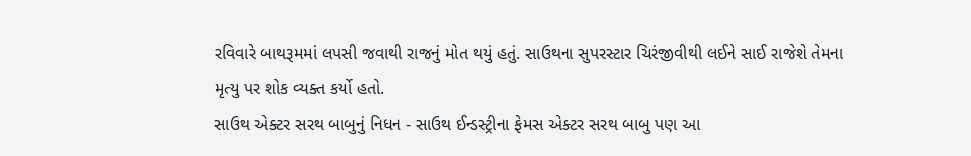રવિવારે બાથરૂમમાં લપસી જવાથી રાજનું મોત થયું હતું. સાઉથના સુપરસ્ટાર ચિરંજીવીથી લઈને સાઈ રાજેશે તેમના મૃત્યુ પર શોક વ્યક્ત કર્યો હતો.
સાઉથ એક્ટર સરથ બાબુનું નિધન - સાઉથ ઈન્ડસ્ટ્રીના ફેમસ એક્ટર સરથ બાબુ પણ આ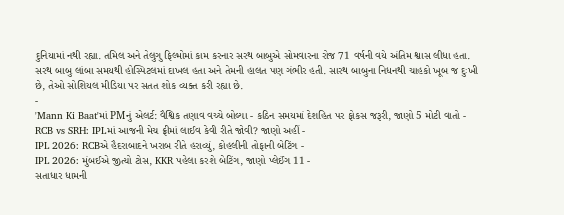દુનિયામાં નથી રહ્યા. તમિલ અને તેલુગુ ફિલ્મોમાં કામ કરનાર સરથ બાબુએ સોમવારના રોજ 71 વર્ષની વયે અંતિમ શ્વાસ લીધા હતા.
સરથ બાબુ લાંબા સમયથી હોસ્પિટલમાં દાખલ હતા અને તેમની હાલત પણ ગંભીર હતી. સારથ બાબુના નિધનથી ચાહકો ખૂબ જ દુઃખી છે, તેઓ સોશિયલ મીડિયા પર સતત શોક વ્યક્ત કરી રહ્યા છે.
-
'Mann Ki Baat'માં PMનું એલર્ટ: વૈશ્વિક તણાવ વચ્ચે બોલ્યા - કઠિન સમયમાં દેશહિત પર ફોકસ જરૂરી, જાણો 5 મોટી વાતો -
RCB vs SRH: IPLમાં આજની મેચ ફ્રીમાં લાઈવ કેવી રીતે જોવી? જાણો અહીં -
IPL 2026: RCBએ હૈદરાબાદને ખરાબ રીતે હરાવ્યું, કોહલીની તોફાની બેટિંગ -
IPL 2026: મુંબઈએ જીત્યો ટોસ, KKR પહેલા કરશે બેટિંગ, જાણો પ્લેઈંગ 11 -
સતાધાર ધામની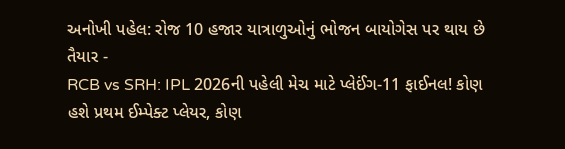અનોખી પહેલ: રોજ 10 હજાર યાત્રાળુઓનું ભોજન બાયોગેસ પર થાય છે તૈયાર -
RCB vs SRH: IPL 2026ની પહેલી મેચ માટે પ્લેઈંગ-11 ફાઈનલ! કોણ હશે પ્રથમ ઈમ્પેક્ટ પ્લેયર, કોણ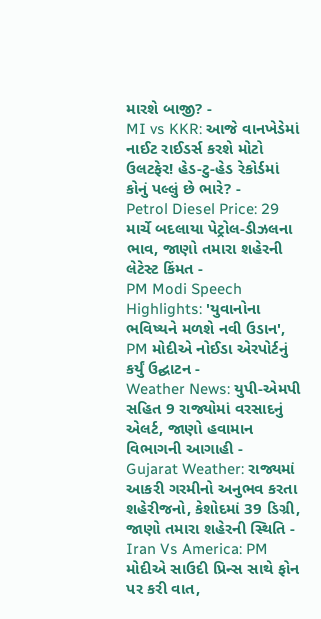મારશે બાજી? -
MI vs KKR: આજે વાનખેડેમાં નાઈટ રાઈડર્સ કરશે મોટો ઉલટફેર! હેડ-ટુ-હેડ રેકોર્ડમાં કોનું પલ્લું છે ભારે? -
Petrol Diesel Price: 29 માર્ચે બદલાયા પેટ્રોલ-ડીઝલના ભાવ, જાણો તમારા શહેરની લેટેસ્ટ કિંમત -
PM Modi Speech Highlights: 'યુવાનોના ભવિષ્યને મળશે નવી ઉડાન', PM મોદીએ નોઈડા એરપોર્ટનું કર્યું ઉદ્ઘાટન -
Weather News: યુપી-એમપી સહિત 9 રાજ્યોમાં વરસાદનું એલર્ટ, જાણો હવામાન વિભાગની આગાહી -
Gujarat Weather: રાજ્યમાં આકરી ગરમીનો અનુભવ કરતા શહેરીજનો, કેશોદમાં 39 ડિગ્રી, જાણો તમારા શહેરની સ્થિતિ -
Iran Vs America: PM મોદીએ સાઉદી પ્રિન્સ સાથે ફોન પર કરી વાત,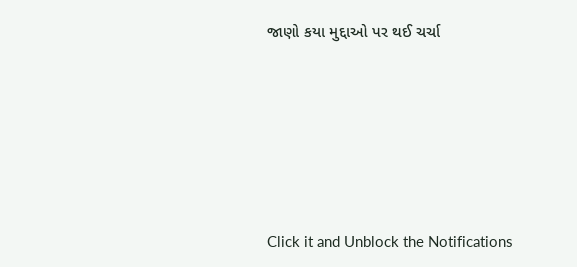જાણો કયા મુદ્દાઓ પર થઈ ચર્ચા






Click it and Unblock the Notifications